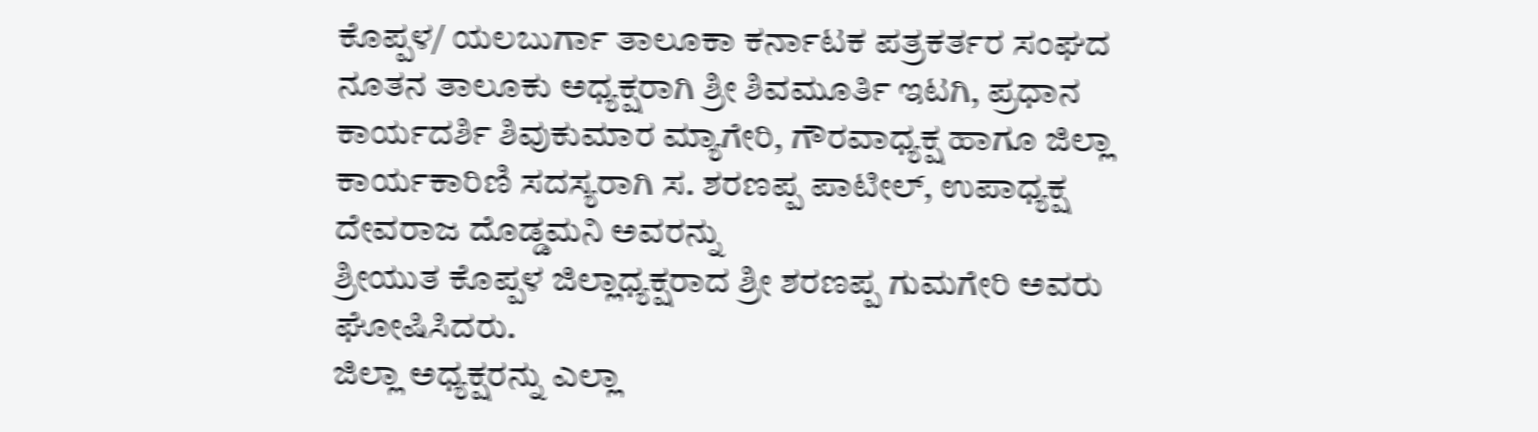ಕೊಪ್ಪಳ/ ಯಲಬುರ್ಗಾ ತಾಲೂಕಾ ಕರ್ನಾಟಕ ಪತ್ರಕರ್ತರ ಸಂಘದ ನೂತನ ತಾಲೂಕು ಅಧ್ಯಕ್ಷರಾಗಿ ಶ್ರೀ ಶಿವಮೂರ್ತಿ ಇಟಗಿ, ಪ್ರಧಾನ ಕಾರ್ಯದರ್ಶಿ ಶಿವುಕುಮಾರ ಮ್ಯಾಗೇರಿ, ಗೌರವಾಧ್ಯಕ್ಷ ಹಾಗೂ ಜಿಲ್ಲಾ ಕಾರ್ಯಕಾರಿಣಿ ಸದಸ್ಯರಾಗಿ ಸ. ಶರಣಪ್ಪ ಪಾಟೀಲ್, ಉಪಾಧ್ಯಕ್ಷ ದೇವರಾಜ ದೊಡ್ಡಮನಿ ಅವರನ್ನು
ಶ್ರೀಯುತ ಕೊಪ್ಪಳ ಜಿಲ್ಲಾಧ್ಯಕ್ಷರಾದ ಶ್ರೀ ಶರಣಪ್ಪ ಗುಮಗೇರಿ ಅವರು ಘೋಷಿಸಿದರು.
ಜಿಲ್ಲಾ ಅಧ್ಯಕ್ಷರನ್ನು ಎಲ್ಲಾ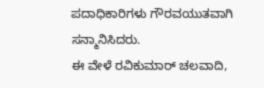ಪದಾಧಿಕಾರಿಗಳು ಗೌರವಯುತವಾಗಿ ಸನ್ಮಾನಿಸಿದರು.
ಈ ವೇಳೆ ರವಿಕುಮಾರ್ ಚಲವಾದಿ,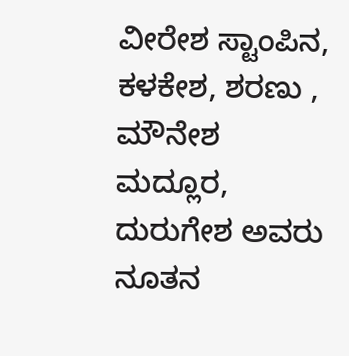ವೀರೇಶ ಸ್ಟಾಂಪಿನ, ಕಳಕೇಶ, ಶರಣು , ಮೌನೇಶ ಮದ್ಲೂರ, ದುರುಗೇಶ ಅವರು ನೂತನ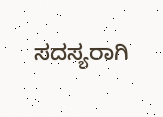ಸದಸ್ಯರಾಗಿ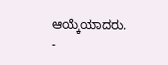ಆಯ್ಕೆಯಾದರು.
-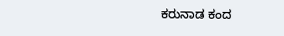ಕರುನಾಡ ಕಂದ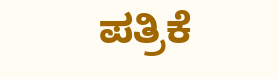ಪತ್ರಿಕೆ